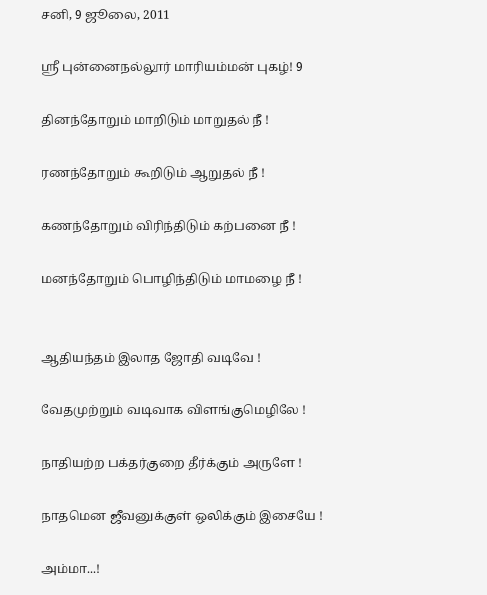சனி, 9 ஜூலை, 2011

ஸ்ரீ புன்னைநல்லூர் மாரியம்மன் புகழ்! 9

தினந்தோறும் மாறிடும் மாறுதல் நீ !

ரணந்தோறும் கூறிடும் ஆறுதல் நீ !

கணந்தோறும் விரிந்திடும் கற்பனை நீ !

மனந்தோறும் பொழிந்திடும் மாமழை நீ !


ஆதியந்தம் இலாத ஜோதி வடிவே !

வேதமுற்றும் வடிவாக விளங்குமெழிலே !

நாதியற்ற பக்தர்குறை தீர்க்கும் அருளே !

நாதமென ஜீவனுக்குள் ஒலிக்கும் இசையே !

அம்மா...!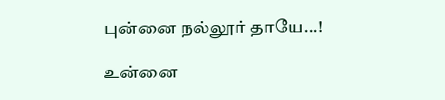புன்னை நல்லூர் தாயே...!

உன்னை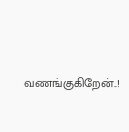வணங்குகிறேன்..!